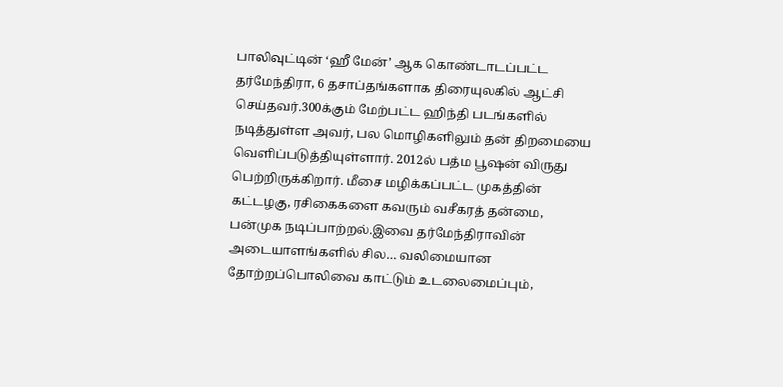பாலிவுட்டின் ‘ஹீ மேன்’ ஆக கொண்டாடப்பட்ட தர்மேந்திரா, 6 தசாப்தங்களாக திரையுலகில் ஆட்சி செய்தவர்.300க்கும் மேற்பட்ட ஹிந்தி படங்களில் நடித்துள்ள அவர், பல மொழிகளிலும் தன் திறமையை வெளிப்படுத்தியுள்ளார். 2012ல் பத்ம பூஷன் விருது பெற்றிருக்கிறார். மீசை மழிக்கப்பட்ட முகத்தின் கட்டழகு, ரசிகைகளை கவரும் வசீகரத் தன்மை, பன்முக நடிப்பாற்றல்.இவை தர்மேந்திராவின் அடையாளங்களில் சில… வலிமையான தோற்றப்பொலிவை காட்டும் உடலைமைப்பும்,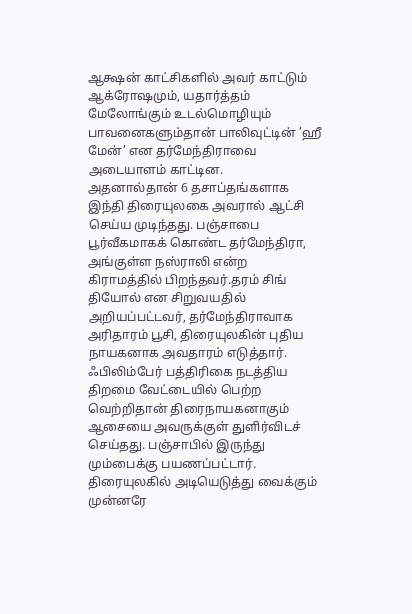ஆக்ஷன் காட்சிகளில் அவர் காட்டும் ஆக்ரோஷமும், யதார்த்தம் மேலோங்கும் உடல்மொழியும் பாவனைகளும்தான் பாலிவுட்டின் ’ஹீ மேன்’ என தர்மேந்திராவை அடையாளம் காட்டின.
அதனால்தான் 6 தசாப்தங்களாக இந்தி திரையுலகை அவரால் ஆட்சி செய்ய முடிந்தது. பஞ்சாபை பூர்வீகமாகக் கொண்ட தர்மேந்திரா, அங்குள்ள நஸ்ராலி என்ற கிராமத்தில் பிறந்தவர்.தரம் சிங் தியோல் என சிறுவயதில் அறியப்பட்டவர், தர்மேந்திராவாக அரிதாரம் பூசி, திரையுலகின் புதிய நாயகனாக அவதாரம் எடுத்தார். ஃபிலிம்பேர் பத்திரிகை நடத்திய திறமை வேட்டையில் பெற்ற வெற்றிதான் திரைநாயகனாகும் ஆசையை அவருக்குள் துளிர்விடச் செய்தது. பஞ்சாபில் இருந்து மும்பைக்கு பயணப்பட்டார்.
திரையுலகில் அடியெடுத்து வைக்கும் முன்னரே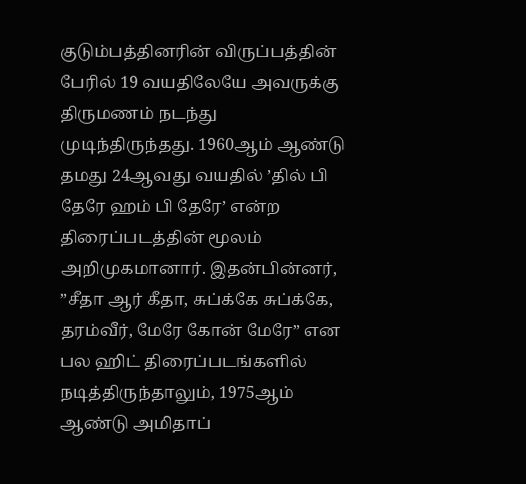குடும்பத்தினரின் விருப்பத்தின் பேரில் 19 வயதிலேயே அவருக்கு திருமணம் நடந்து முடிந்திருந்தது. 1960ஆம் ஆண்டு தமது 24ஆவது வயதில் ’தில் பி தேரே ஹம் பி தேரே’ என்ற திரைப்படத்தின் மூலம் அறிமுகமானார். இதன்பின்னர், ”சீதா ஆர் கீதா, சுப்க்கே சுப்க்கே, தரம்வீர், மேரே கோன் மேரே” என பல ஹிட் திரைப்படங்களில் நடித்திருந்தாலும், 1975ஆம் ஆண்டு அமிதாப்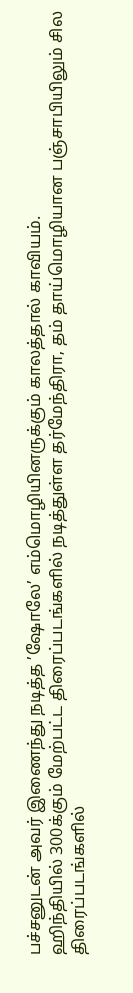பச்சனுடன் அவர் இணைந்து நடித்த ’ஷோலே’ எம்மொழியினருக்கும் காலத்தால் காவியம்.
ஹிந்தியில் 300க்கும் மேற்பட்ட திரைப்படங்களில் நடித்துள்ள தர்மேந்திரா, தம் தாய்மொழியான பஞ்சாபியிலும் சில திரைப்படங்களில்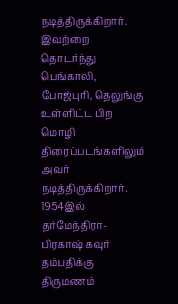நடித்திருக்கிறார். இவற்றை தொடர்ந்து பெங்காலி, போஜ்புரி, தெலுங்கு உள்ளிட்ட பிற மொழி திரைப்படங்களிலும் அவர் நடித்திருக்கிறார். 1954இல் தர்மேந்திரா-பிரகாஷ் கவுர் தம்பதிக்கு திருமணம்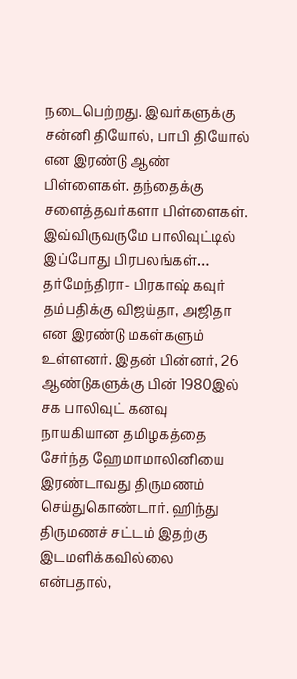நடைபெற்றது. இவர்களுக்கு சன்னி தியோல், பாபி தியோல் என இரண்டு ஆண் பிள்ளைகள். தந்தைக்கு சளைத்தவர்களா பிள்ளைகள். இவ்விருவருமே பாலிவுட்டில் இப்போது பிரபலங்கள்…
தர்மேந்திரா- பிரகாஷ் கவுர் தம்பதிக்கு விஜய்தா, அஜிதா என இரண்டு மகள்களும் உள்ளனர். இதன் பின்னர், 26 ஆண்டுகளுக்கு பின் 1980இல் சக பாலிவுட் கனவு நாயகியான தமிழகத்தை சேர்ந்த ஹேமாமாலினியை இரண்டாவது திருமணம் செய்துகொண்டார். ஹிந்து திருமணச் சட்டம் இதற்கு இடமளிக்கவில்லை என்பதால்,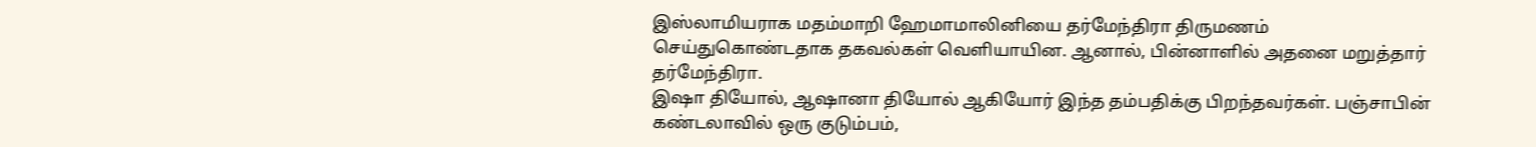இஸ்லாமியராக மதம்மாறி ஹேமாமாலினியை தர்மேந்திரா திருமணம் செய்துகொண்டதாக தகவல்கள் வெளியாயின. ஆனால், பின்னாளில் அதனை மறுத்தார் தர்மேந்திரா.
இஷா தியோல், ஆஷானா தியோல் ஆகியோர் இந்த தம்பதிக்கு பிறந்தவர்கள். பஞ்சாபின் கண்டலாவில் ஒரு குடும்பம்,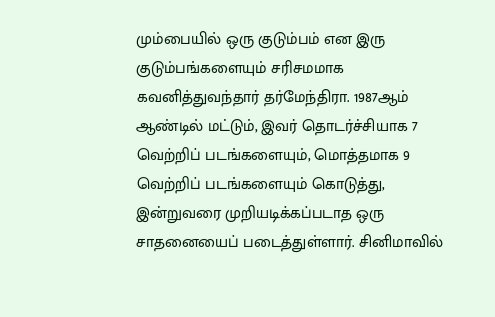மும்பையில் ஒரு குடும்பம் என இரு குடும்பங்களையும் சரிசமமாக கவனித்துவந்தார் தர்மேந்திரா. 1987ஆம் ஆண்டில் மட்டும், இவர் தொடர்ச்சியாக 7 வெற்றிப் படங்களையும், மொத்தமாக 9 வெற்றிப் படங்களையும் கொடுத்து, இன்றுவரை முறியடிக்கப்படாத ஒரு சாதனையைப் படைத்துள்ளார். சினிமாவில்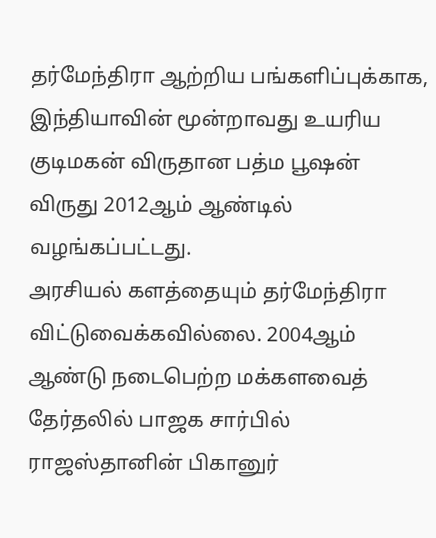தர்மேந்திரா ஆற்றிய பங்களிப்புக்காக, இந்தியாவின் மூன்றாவது உயரிய குடிமகன் விருதான பத்ம பூஷன் விருது 2012ஆம் ஆண்டில் வழங்கப்பட்டது.
அரசியல் களத்தையும் தர்மேந்திரா விட்டுவைக்கவில்லை. 2004ஆம் ஆண்டு நடைபெற்ற மக்களவைத் தேர்தலில் பாஜக சார்பில் ராஜஸ்தானின் பிகானுர்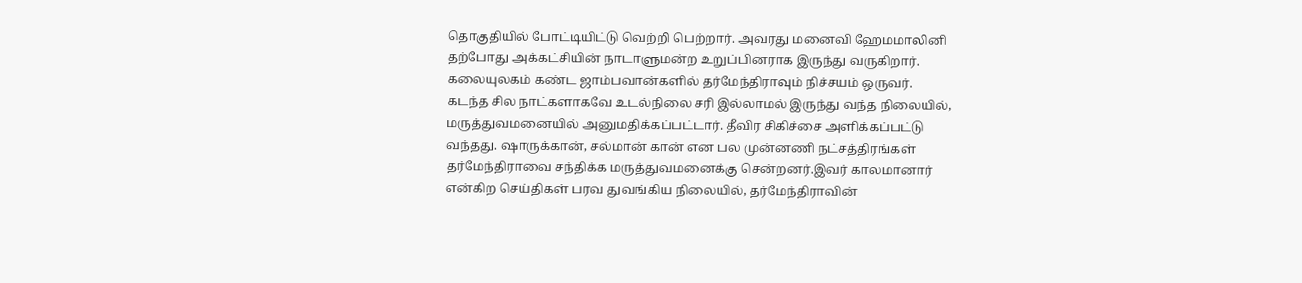தொகுதியில் போட்டியிட்டு வெற்றி பெற்றார். அவரது மனைவி ஹேமமாலினி தற்போது அக்கட்சியின் நாடாளுமன்ற உறுப்பினராக இருந்து வருகிறார். கலையுலகம் கண்ட ஜாம்பவான்களில் தர்மேந்திராவும் நிச்சயம் ஒருவர்.
கடந்த சில நாட்களாகவே உடல்நிலை சரி இல்லாமல் இருந்து வந்த நிலையில், மருத்துவமனையில் அனுமதிக்கப்பட்டார். தீவிர சிகிச்சை அளிக்கப்பட்டு வந்தது. ஷாருக்கான், சல்மான் கான் என பல முன்னணி நட்சத்திரங்கள் தர்மேந்திராவை சந்திக்க மருத்துவமனைக்கு சென்றனர்.இவர் காலமானார் என்கிற செய்திகள் பரவ துவங்கிய நிலையில், தர்மேந்திராவின்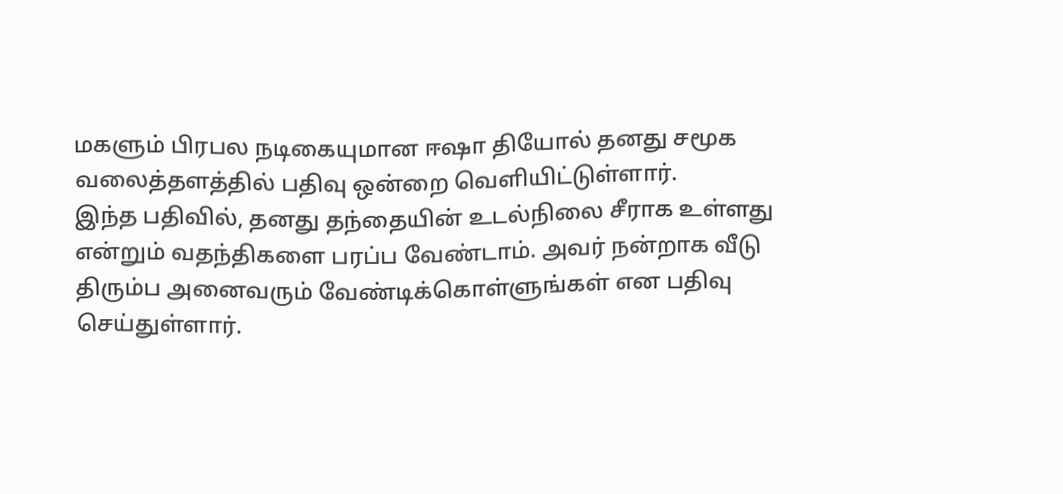மகளும் பிரபல நடிகையுமான ஈஷா தியோல் தனது சமூக வலைத்தளத்தில் பதிவு ஒன்றை வெளியிட்டுள்ளார்.
இந்த பதிவில், தனது தந்தையின் உடல்நிலை சீராக உள்ளது என்றும் வதந்திகளை பரப்ப வேண்டாம். அவர் நன்றாக வீடு திரும்ப அனைவரும் வேண்டிக்கொள்ளுங்கள் என பதிவு செய்துள்ளார்.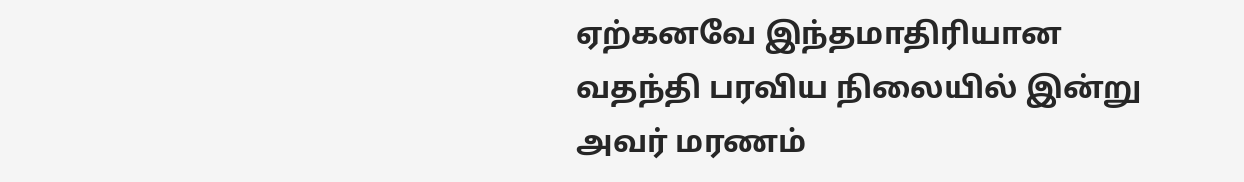ஏற்கனவே இந்தமாதிரியான வதந்தி பரவிய நிலையில் இன்று அவர் மரணம்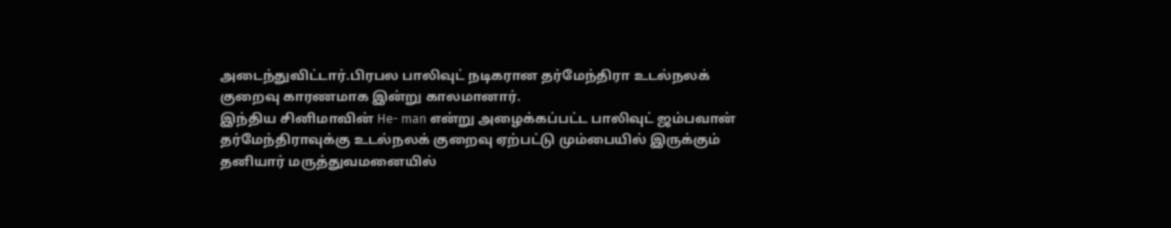அடைந்துவிட்டார்.பிரபல பாலிவுட் நடிகரான தர்மேந்திரா உடல்நலக் குறைவு காரணமாக இன்று காலமானார்.
இந்திய சினிமாவின் He- man என்று அழைக்கப்பட்ட பாலிவுட் ஜம்பவான் தர்மேந்திராவுக்கு உடல்நலக் குறைவு ஏற்பட்டு மும்பையில் இருக்கும் தனியார் மருத்துவமனையில்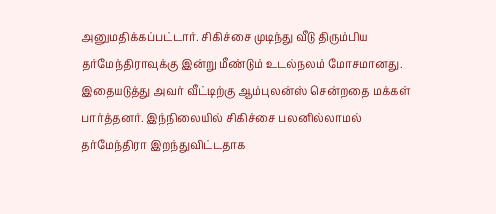அனுமதிக்கப்பட்டார். சிகிச்சை முடிந்து வீடு திரும்பிய தர்மேந்திராவுக்கு இன்று மீண்டும் உடல்நலம் மோசமானது. இதையடுத்து அவர் வீட்டிற்கு ஆம்புலன்ஸ் சென்றதை மக்கள் பார்த்தனர். இந்நிலையில் சிகிச்சை பலனில்லாமல் தர்மேந்திரா இறந்துவிட்டதாக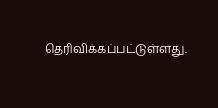தெரிவிக்கப்பட்டுள்ளது.